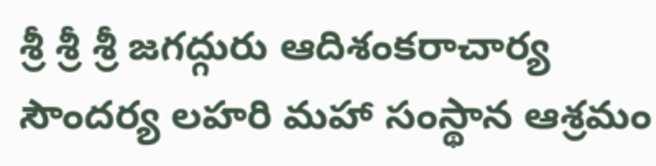శ్రీ శ్రీ శ్రీ జగద్గురు ఆదిశంకరాచార్య సౌందర్య లహరి మహా సంస్థాన ఆశ్రమం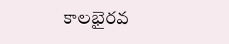కాలభైరవ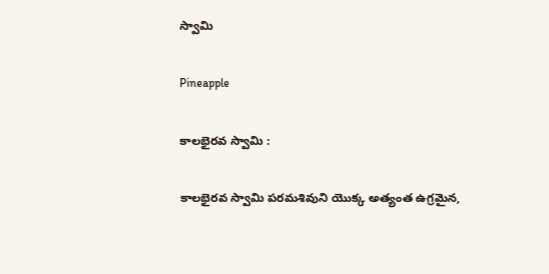స్వామి

Pineapple

కాలభైరవ స్వామి :

కాలభైరవ స్వామి పరమశివుని యొక్క అత్యంత ఉగ్రమైన,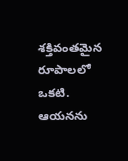శక్తివంతమైన రూపాలలో ఒకటి. ఆయనను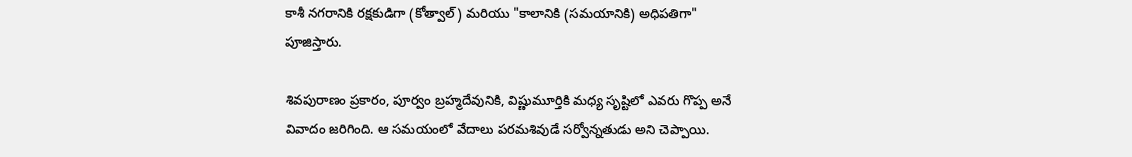కాశీ నగరానికి రక్షకుడిగా (కోత్వాల్) మరియు "కాలానికి (సమయానికి) అధిపతిగా" పూజిస్తారు.

శివపురాణం ప్రకారం, పూర్వం బ్రహ్మదేవునికి, విష్ణుమూర్తికి మధ్య సృష్టిలో ఎవరు గొప్ప అనే వివాదం జరిగింది. ఆ సమయంలో వేదాలు పరమశివుడే సర్వోన్నతుడు అని చెప్పాయి.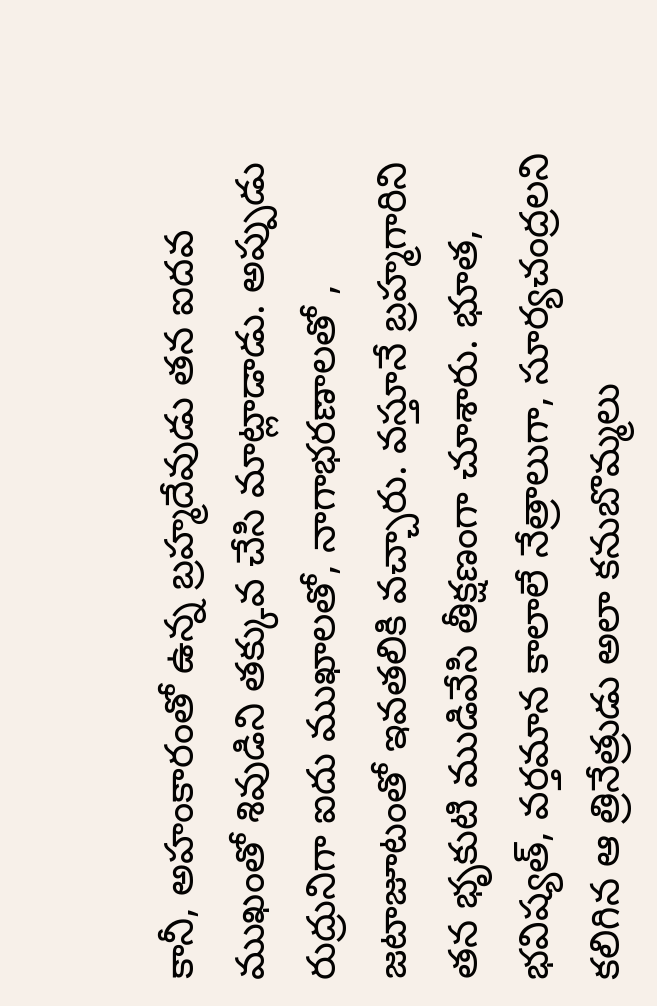కానీ, అహంకారంతో ఉన్న బ్రహ్మదేవుడు తన ఐదవ ముఖంతో శివుడిని తక్కువ చేసి మాట్లాడాడు. అప్పుడు రుద్రునిగా ఐదు ముఖాలతో, నాగాభరణాలతో , జటాజూటంతో ఇవతలికి వచ్చారు. వస్తూనే బ్రహ్మగారిని తన భృకుటి ముడివేసి తీక్షణంగా చూశారు. భూత, భవిష్యత్, వర్తమాన కాలాలే నేత్రాలుగా, సూర్యచంద్రలని కలిగిన ఆ త్రినేత్రుడు అలా కనుబొమ్మలు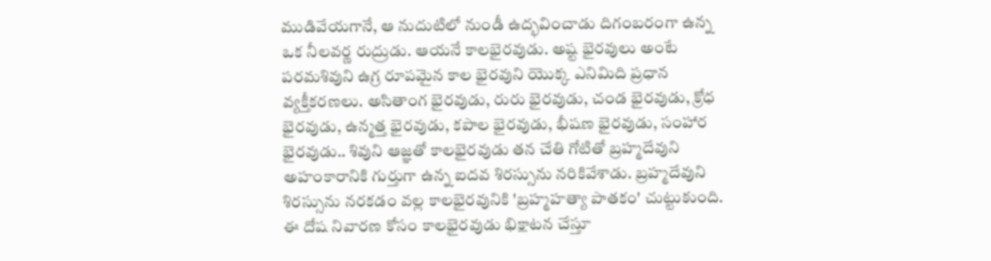ముడివేయగానే, ఆ నుదుటిలో నుండీ ఉద్భవించాడు దిగంబరంగా ఉన్న ఒక నీలవర్ణ రుద్రుడు. ఆయనే కాలభైరవుడు. అష్ట భైరవులు అంటే పరమశివుని ఉగ్ర రూపమైన కాల భైరవుని యొక్క ఎనిమిది ప్రధాన వ్యక్తీకరణలు. అసితాంగ భైరవుడు, రురు భైరవుడు, చండ భైరవుడు, క్రోధ భైరవుడు, ఉన్మత్త భైరవుడు, కపాల భైరవుడు, భీషణ భైరవుడు, సంహార భైరవుడు.. శివుని ఆజ్ఞతో కాలభైరవుడు తన చేతి గోటితో బ్రహ్మదేవుని అహంకారానికి గుర్తుగా ఉన్న ఐదవ శిరస్సును నరికివేశాడు. బ్రహ్మదేవుని శిరస్సును నరకడం వల్ల కాలభైరవునికి 'బ్రహ్మహత్యా పాతకం' చుట్టుకుంది. ఈ దోష నివారణ కోసం కాలభైరవుడు భిక్షాటన చేస్తూ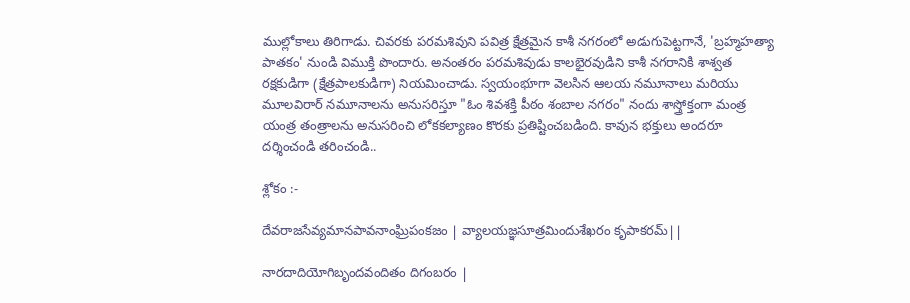ముల్లోకాలు తిరిగాడు. చివరకు పరమశివుని పవిత్ర క్షేత్రమైన కాశీ నగరంలో అడుగుపెట్టగానే, 'బ్రహ్మహత్యా పాతకం' నుండి విముక్తి పొందారు. అనంతరం పరమశివుడు కాలభైరవుడిని కాశీ నగరానికి శాశ్వత రక్షకుడిగా (క్షేత్రపాలకుడిగా) నియమించాడు. స్వయంభూగా వెలసిన ఆలయ నమూనాలు మరియు మూలవిరార్ నమూనాలను అనుసరిస్తూ "ఓం శివశక్తి పీఠం శంబాల నగరం" నందు శాస్త్రోక్తంగా మంత్ర యంత్ర తంత్రాలను అనుసరించి లోకకల్యాణం కొరకు ప్రతిష్టించబడింది. కావున భక్తులు అందరూ దర్శించండి తరించండి..

శ్లోకం :-

దేవరాజసేవ్యమానపావనాంఘ్రిపంకజం | వ్యాలయజ్ఞసూత్రమిందుశేఖరం కృపాకరమ్||

నారదాదియోగిబృందవందితం దిగంబరం |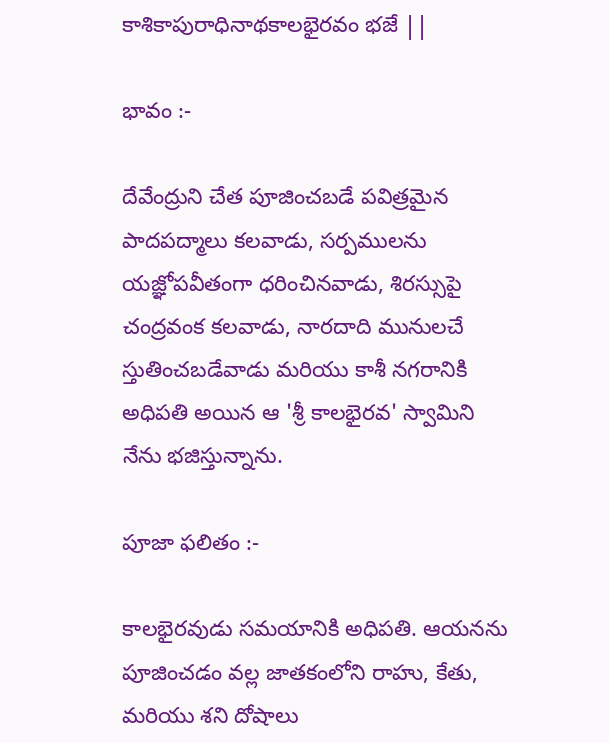కాశికాపురాధినాథకాలభైరవం భజే ||

భావం :-

దేవేంద్రుని చేత పూజించబడే పవిత్రమైన పాదపద్మాలు కలవాడు, సర్పములను యజ్ఞోపవీతంగా ధరించినవాడు, శిరస్సుపై చంద్రవంక కలవాడు, నారదాది మునులచే స్తుతించబడేవాడు మరియు కాశీ నగరానికి అధిపతి అయిన ఆ 'శ్రీ కాలభైరవ' స్వామిని నేను భజిస్తున్నాను.

పూజా ఫలితం :-

కాలభైరవుడు సమయానికి అధిపతి. ఆయనను పూజించడం వల్ల జాతకంలోని రాహు, కేతు, మరియు శని దోషాలు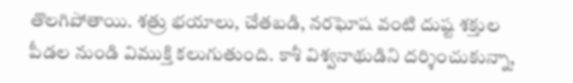తొలగిపోతాయి. శత్రు భయాలు, చేతబడి, నరఘోష వంటి దుష్ట శక్తుల పీడల నుండి విముక్తి కలుగుతుంది. కాశీ విశ్వనాథుడిని దర్శించుకున్నా,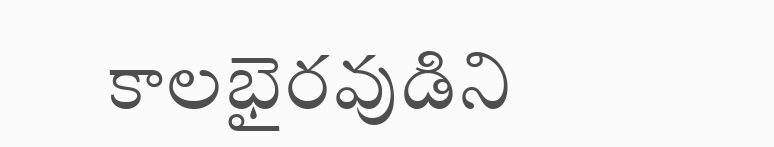కాలభైరవుడిని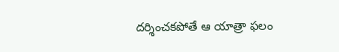దర్శించకపోతే ఆ యాత్రా ఫలం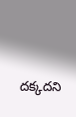దక్కదని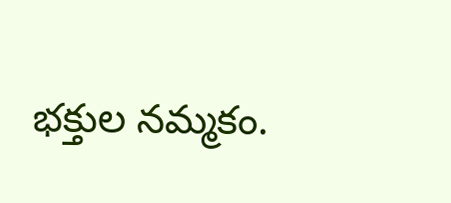భక్తుల నమ్మకం.